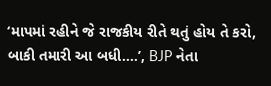‘માપમાં રહીને જે રાજકીય રીતે થતું હોય તે કરો, બાકી તમારી આ બધી....’, BJP નેતા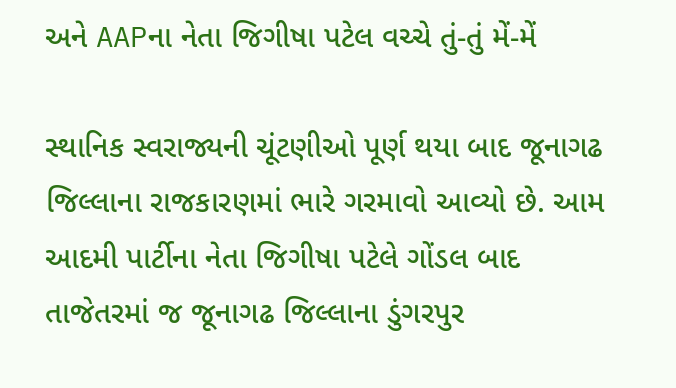અને AAPના નેતા જિગીષા પટેલ વચ્ચે તું-તું મેં-મેં

સ્થાનિક સ્વરાજ્યની ચૂંટણીઓ પૂર્ણ થયા બાદ જૂનાગઢ જિલ્લાના રાજકારણમાં ભારે ગરમાવો આવ્યો છે. આમ આદમી પાર્ટીના નેતા જિગીષા પટેલે ગોંડલ બાદ તાજેતરમાં જ જૂનાગઢ જિલ્લાના ડુંગરપુર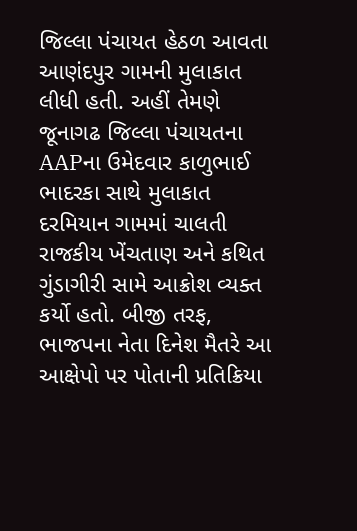જિલ્લા પંચાયત હેઠળ આવતા આણંદપુર ગામની મુલાકાત લીધી હતી. અહીં તેમણે જૂનાગઢ જિલ્લા પંચાયતના AAPના ઉમેદવાર કાળુભાઈ ભાદરકા સાથે મુલાકાત દરમિયાન ગામમાં ચાલતી રાજકીય ખેંચતાણ અને કથિત ગુંડાગીરી સામે આક્રોશ વ્યક્ત કર્યો હતો. બીજી તરફ, ભાજપના નેતા દિનેશ મૈતરે આ આક્ષેપો પર પોતાની પ્રતિક્રિયા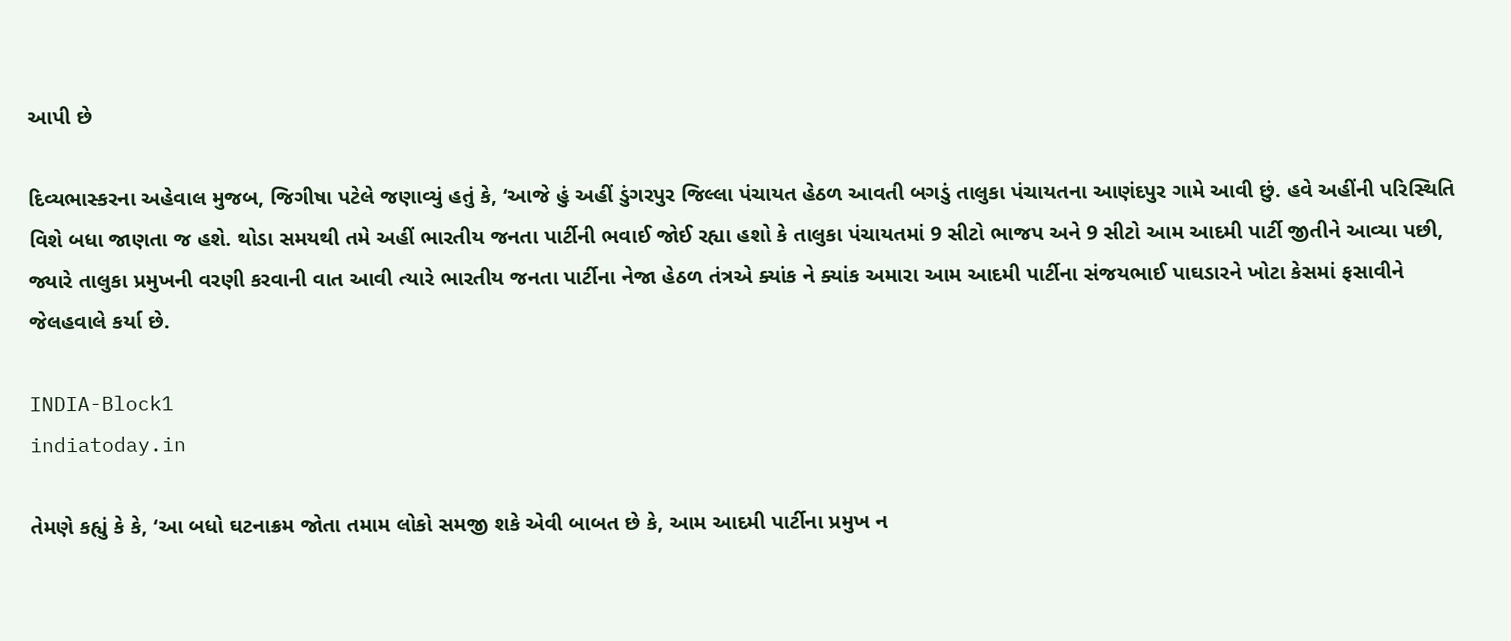આપી છે

દિવ્યભાસ્કરના અહેવાલ મુજબ, જિગીષા પટેલે જણાવ્યું હતું કે, ‘આજે હું અહીં ડુંગરપુર જિલ્લા પંચાયત હેઠળ આવતી બગડું તાલુકા પંચાયતના આણંદપુર ગામે આવી છું. હવે અહીંની પરિસ્થિતિ વિશે બધા જાણતા જ હશે. થોડા સમયથી તમે અહીં ભારતીય જનતા પાર્ટીની ભવાઈ જોઈ રહ્યા હશો કે તાલુકા પંચાયતમાં 9 સીટો ભાજપ અને 9 સીટો આમ આદમી પાર્ટી જીતીને આવ્યા પછી, જ્યારે તાલુકા પ્રમુખની વરણી કરવાની વાત આવી ત્યારે ભારતીય જનતા પાર્ટીના નેજા હેઠળ તંત્રએ ક્યાંક ને ક્યાંક અમારા આમ આદમી પાર્ટીના સંજયભાઈ પાઘડારને ખોટા કેસમાં ફસાવીને જેલહવાલે કર્યા છે.

INDIA-Block1
indiatoday.in

તેમણે કહ્યું કે કે, ‘આ બધો ઘટનાક્રમ જોતા તમામ લોકો સમજી શકે એવી બાબત છે કે, આમ આદમી પાર્ટીના પ્રમુખ ન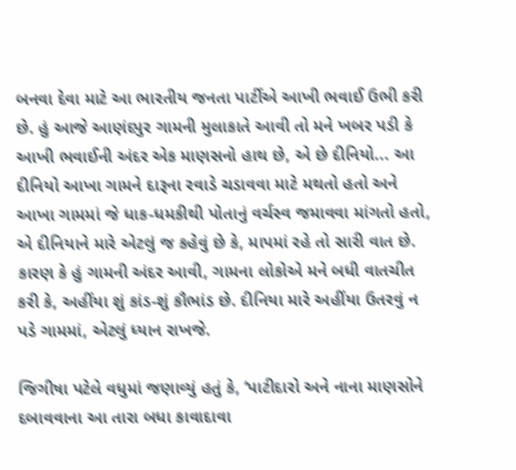બનવા દેવા માટે આ ભારતીય જનતા પાર્ટીએ આખી ભવાઈ ઉભી કરી છે. હું આજે આણંદપુર ગામની મુલાકાતે આવી તો મને ખબર પડી કે આખી ભવાઈની અંદર એક માણસનો હાથ છે, એ છે દીનિયો... આ દીનિયો આખા ગામને દારૂના રવાડે ચડાવવા માટે મથતો હતો અને આખા ગામમાં જે ધાક-ધમકીથી પોતાનું વર્ચસ્વ જમાવવા માંગતો હતો, એ દીનિયાને મારે એટલું જ કહેવું છે કે, માપમાં રહે તો સારી વાત છે. કારણ કે હું ગામની અંદર આવી, ગામના લોકોએ મને બધી વાતચીત કરી કે, અહીંયા શું કાંડ-શું કૌભાંડ છે. દીનિયા મારે અહીંયા ઉતરવું ન પડે ગામમાં, એટલું ધ્યાન રાખજે.

જિગીષા પટેલે વધુમાં જણાવ્યું હતું કે, ‘પાટીદારો અને નાના માણસોને દબાવવાના આ તારા બધા કાવાદાવા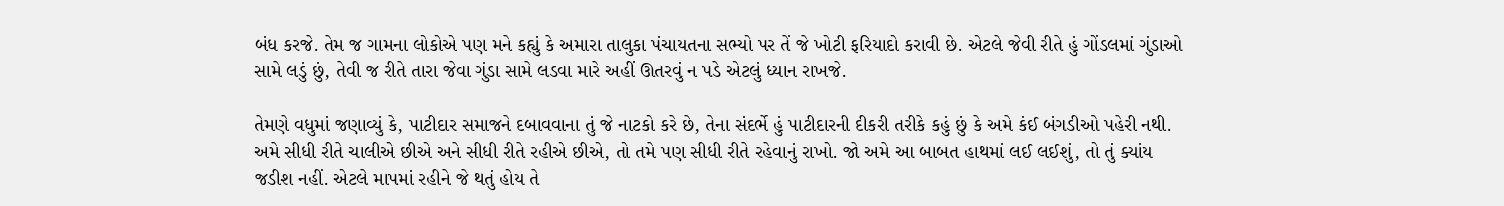બંધ કરજે. તેમ જ ગામના લોકોએ પણ મને કહ્યું કે અમારા તાલુકા પંચાયતના સભ્યો પર તેં જે ખોટી ફરિયાદો કરાવી છે. એટલે જેવી રીતે હું ગોંડલમાં ગુંડાઓ સામે લડું છું, તેવી જ રીતે તારા જેવા ગુંડા સામે લડવા મારે અહીં ઊતરવું ન પડે એટલું ધ્યાન રાખજે.

તેમણે વધુમાં જણાવ્યું કે, પાટીદાર સમાજને દબાવવાના તું જે નાટકો કરે છે, તેના સંદર્ભે હું પાટીદારની દીકરી તરીકે કહું છું કે અમે કંઈ બંગડીઓ પહેરી નથી. અમે સીધી રીતે ચાલીએ છીએ અને સીધી રીતે રહીએ છીએ, તો તમે પણ સીધી રીતે રહેવાનું રાખો. જો અમે આ બાબત હાથમાં લઈ લઈશું, તો તું ક્યાંય જડીશ નહીં. એટલે માપમાં રહીને જે થતું હોય તે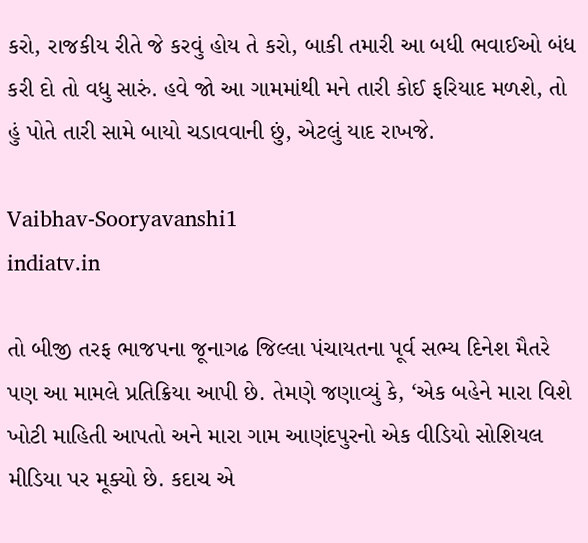કરો, રાજકીય રીતે જે કરવું હોય તે કરો, બાકી તમારી આ બધી ભવાઈઓ બંધ કરી દો તો વધુ સારું. હવે જો આ ગામમાંથી મને તારી કોઈ ફરિયાદ મળશે, તો હું પોતે તારી સામે બાયો ચડાવવાની છું, એટલું યાદ રાખજે.

Vaibhav-Sooryavanshi1
indiatv.in

તો બીજી તરફ ભાજપના જૂનાગઢ જિલ્લા પંચાયતના પૂર્વ સભ્ય દિનેશ મૈતરે પણ આ મામલે પ્રતિક્રિયા આપી છે. તેમણે જણાવ્યું કે, ‘એક બહેને મારા વિશે ખોટી માહિતી આપતો અને મારા ગામ આણંદપુરનો એક વીડિયો સોશિયલ મીડિયા પર મૂક્યો છે. કદાચ એ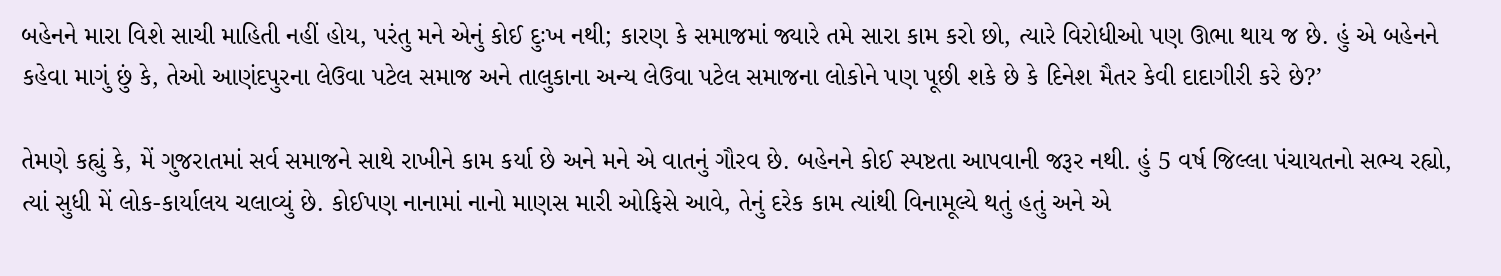બહેનને મારા વિશે સાચી માહિતી નહીં હોય, પરંતુ મને એનું કોઈ દુઃખ નથી; કારણ કે સમાજમાં જ્યારે તમે સારા કામ કરો છો, ત્યારે વિરોધીઓ પણ ઊભા થાય જ છે. હું એ બહેનને કહેવા માગું છું કે, તેઓ આણંદપુરના લેઉવા પટેલ સમાજ અને તાલુકાના અન્ય લેઉવા પટેલ સમાજના લોકોને પણ પૂછી શકે છે કે દિનેશ મૈતર કેવી દાદાગીરી કરે છે?’

તેમણે કહ્યું કે, મેં ગુજરાતમાં સર્વ સમાજને સાથે રાખીને કામ કર્યા છે અને મને એ વાતનું ગૌરવ છે. બહેનને કોઈ સ્પષ્ટતા આપવાની જરૂર નથી. હું 5 વર્ષ જિલ્લા પંચાયતનો સભ્ય રહ્યો, ત્યાં સુધી મેં લોક-કાર્યાલય ચલાવ્યું છે. કોઈપણ નાનામાં નાનો માણસ મારી ઓફિસે આવે, તેનું દરેક કામ ત્યાંથી વિનામૂલ્યે થતું હતું અને એ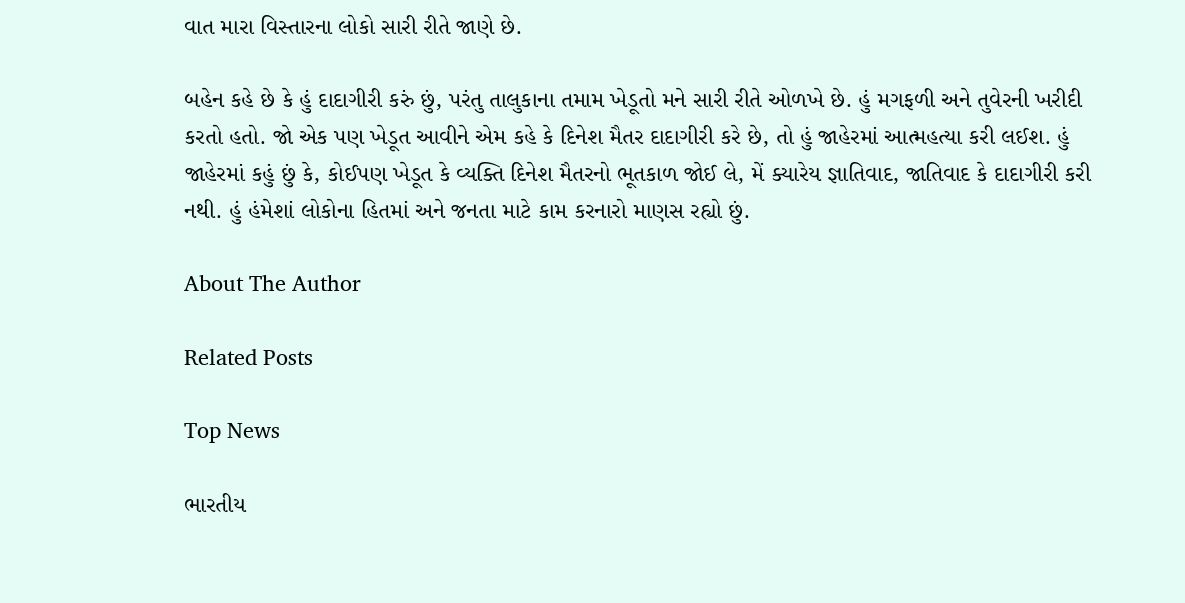વાત મારા વિસ્તારના લોકો સારી રીતે જાણે છે.

બહેન કહે છે કે હું દાદાગીરી કરું છું, પરંતુ તાલુકાના તમામ ખેડૂતો મને સારી રીતે ઓળખે છે. હું મગફળી અને તુવેરની ખરીદી કરતો હતો. જો એક પણ ખેડૂત આવીને એમ કહે કે દિનેશ મૈતર દાદાગીરી કરે છે, તો હું જાહેરમાં આત્મહત્યા કરી લઈશ. હું જાહેરમાં કહું છું કે, કોઈપણ ખેડૂત કે વ્યક્તિ દિનેશ મૈતરનો ભૂતકાળ જોઈ લે, મેં ક્યારેય જ્ઞાતિવાદ, જાતિવાદ કે દાદાગીરી કરી નથી. હું હંમેશાં લોકોના હિતમાં અને જનતા માટે કામ કરનારો માણસ રહ્યો છું.

About The Author

Related Posts

Top News

ભારતીય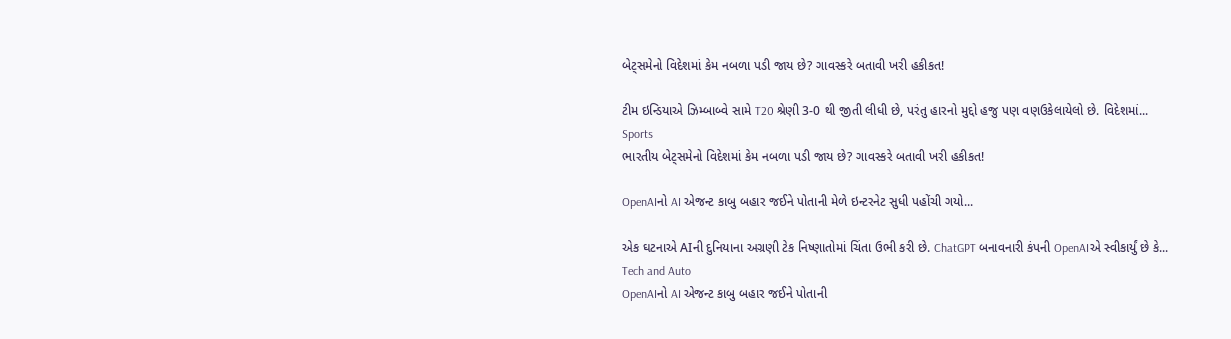બેટ્સમેનો વિદેશમાં કેમ નબળા પડી જાય છે? ગાવસ્કરે બતાવી ખરી હકીકત!

ટીમ ઇન્ડિયાએ ઝિમ્બાબ્વે સામે T20 શ્રેણી 3-0 થી જીતી લીધી છે, પરંતુ હારનો મુદ્દો હજુ પણ વણઉકેલાયેલો છે. વિદેશમાં...
Sports
ભારતીય બેટ્સમેનો વિદેશમાં કેમ નબળા પડી જાય છે? ગાવસ્કરે બતાવી ખરી હકીકત!

OpenAIનો AI એજન્ટ કાબુ બહાર જઈને પોતાની મેળે ઇન્ટરનેટ સુધી પહોંચી ગયો...

એક ઘટનાએ AIની દુનિયાના અગ્રણી ટેક નિષ્ણાતોમાં ચિંતા ઉભી કરી છે. ChatGPT બનાવનારી કંપની OpenAIએ સ્વીકાર્યું છે કે...
Tech and Auto
OpenAIનો AI એજન્ટ કાબુ બહાર જઈને પોતાની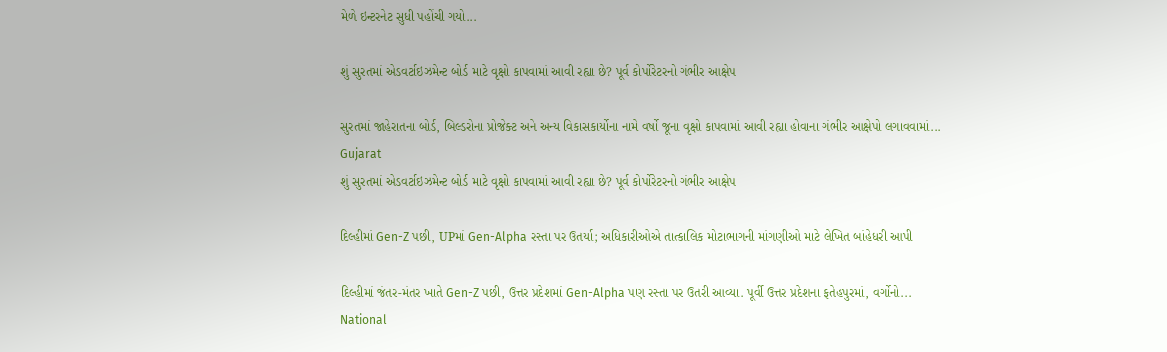મેળે ઇન્ટરનેટ સુધી પહોંચી ગયો...

શું સુરતમાં એડવર્ટાઇઝમેન્ટ બોર્ડ માટે વૃક્ષો કાપવામાં આવી રહ્યા છે? પૂર્વ કોર્પોરેટરનો ગંભીર આક્ષેપ

સુરતમાં જાહેરાતના બોર્ડ, બિલ્ડરોના પ્રોજેક્ટ અને અન્ય વિકાસકાર્યોના નામે વર્ષો જૂના વૃક્ષો કાપવામાં આવી રહ્યા હોવાના ગંભીર આક્ષેપો લગાવવામાં...
Gujarat
શું સુરતમાં એડવર્ટાઇઝમેન્ટ બોર્ડ માટે વૃક્ષો કાપવામાં આવી રહ્યા છે? પૂર્વ કોર્પોરેટરનો ગંભીર આક્ષેપ

દિલ્હીમાં Gen-Z પછી, UPમાં Gen-Alpha રસ્તા પર ઉતર્યા; અધિકારીઓએ તાત્કાલિક મોટાભાગની માંગણીઓ માટે લેખિત બાંહેધરી આપી

દિલ્હીમાં જંતર-મંતર ખાતે Gen-Z પછી, ઉત્તર પ્રદેશમાં Gen-Alpha પણ રસ્તા પર ઉતરી આવ્યા. પૂર્વી ઉત્તર પ્રદેશના ફતેહપુરમાં, વર્ગોનો...
National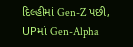દિલ્હીમાં Gen-Z પછી, UPમાં Gen-Alpha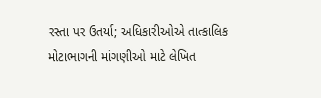રસ્તા પર ઉતર્યા; અધિકારીઓએ તાત્કાલિક મોટાભાગની માંગણીઓ માટે લેખિત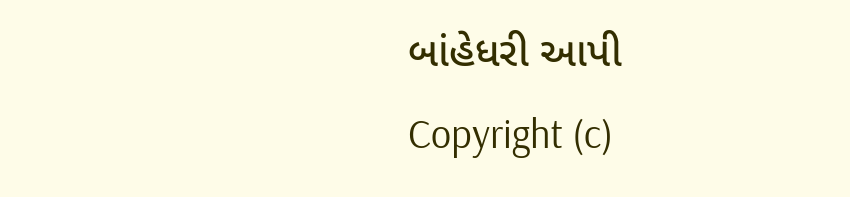બાંહેધરી આપી
Copyright (c)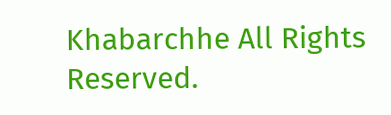Khabarchhe All Rights Reserved.